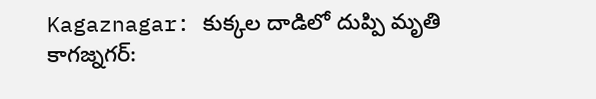Kagaznagar: కుక్కల దాడిలో దుప్పి మృతి
కాగజ్నగర్: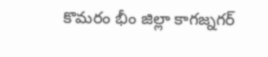కొమరం భీం జిల్లా కాగజ్నగర్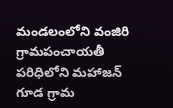మండలంలోని వంజిరి గ్రామపంచాయతీ పరిధిలోని మహాజన్ గూడ గ్రామ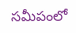సమీపంలో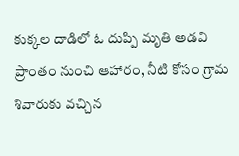కుక్కల దాడిలో ఓ దుప్పి మృతి అడవి ప్రాంతం నుంచి ఆహారం, నీటి కోసం గ్రామ శివారుకు వచ్చిన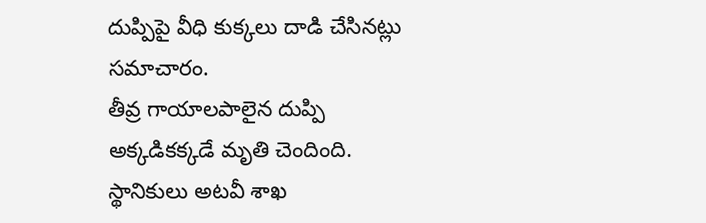దుప్పిపై వీధి కుక్కలు దాడి చేసినట్లు సమాచారం.
తీవ్ర గాయాలపాలైన దుప్పి అక్కడికక్కడే మృతి చెందింది. స్థానికులు అటవీ శాఖ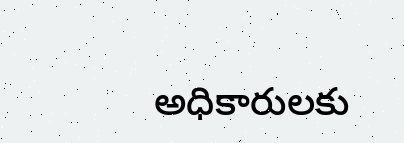అధికారులకు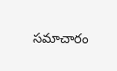సమాచారం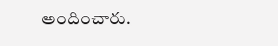అందించారు.